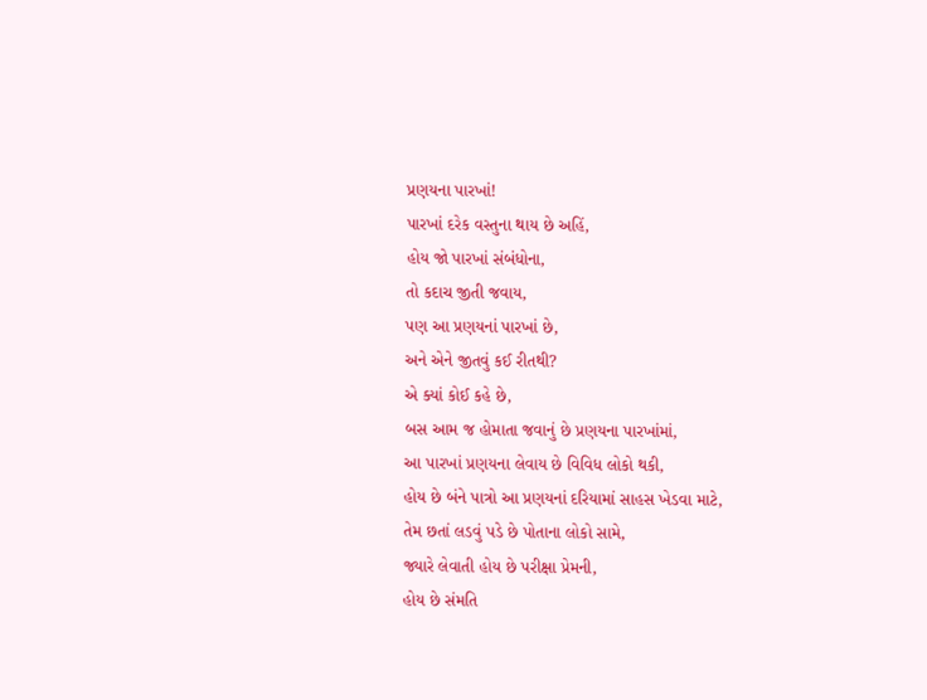પ્રણયના પારખાં!
પારખાં દરેક વસ્તુના થાય છે અહિં,
હોય જો પારખાં સંબંધોના,
તો કદાચ જીતી જવાય,
પણ આ પ્રણયનાં પારખાં છે,
અને એને જીતવું કઈ રીતથી?
એ ક્યાં કોઈ કહે છે,
બસ આમ જ હોમાતા જવાનું છે પ્રણયના પારખાંમાં,
આ પારખાં પ્રણયના લેવાય છે વિવિધ લોકો થકી,
હોય છે બંને પાત્રો આ પ્રણયનાં દરિયામાં સાહસ ખેડવા માટે,
તેમ છતાં લડવું પડે છે પોતાના લોકો સામે,
જ્યારે લેવાતી હોય છે પરીક્ષા પ્રેમની,
હોય છે સંમતિ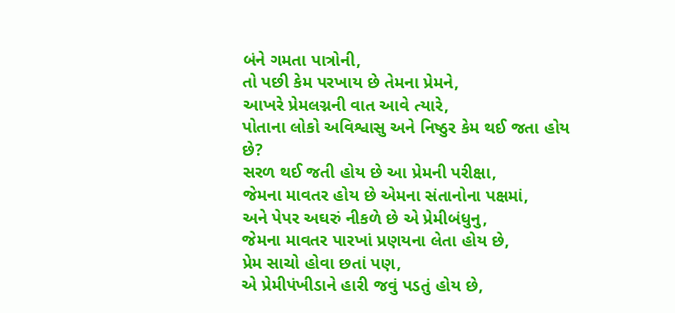બંને ગમતા પાત્રોની,
તો પછી કેમ પરખાય છે તેમના પ્રેમને,
આખરે પ્રેમલગ્નની વાત આવે ત્યારે,
પોતાના લોકો અવિશ્વાસુ અને નિષ્ઠુર કેમ થઈ જતા હોય છે?
સરળ થઈ જતી હોય છે આ પ્રેમની પરીક્ષા,
જેમના માવતર હોય છે એમના સંતાનોના પક્ષમાં,
અને પેપર અઘરું નીકળે છે એ પ્રેમીબંધુનુ,
જેમના માવતર પારખાં પ્રણયના લેતા હોય છે,
પ્રેમ સાચો હોવા છતાં પણ,
એ પ્રેમીપંખીડાને હારી જવું પડતું હોય છે,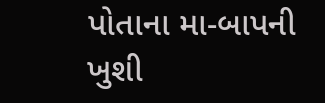પોતાના મા-બાપની ખુશી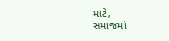માટે,
સમાજમાં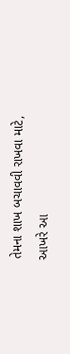તેમના શાખ બચાવવી રાખવા માટે,
આખરે આ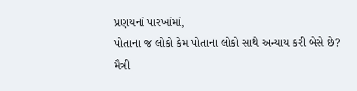પ્રણયનાં પારખાંમાં,
પોતાના જ લોકો કેમ પોતાના લોકો સાથે અન્યાય કરી બેસે છે?
મૈત્રી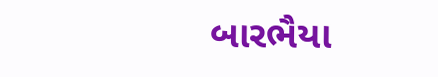બારભૈયા